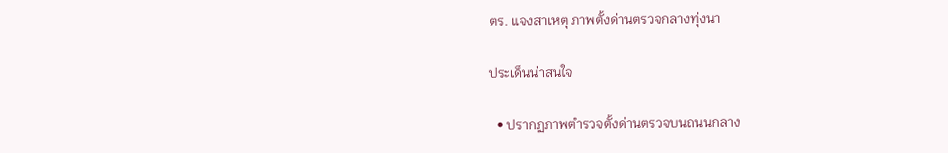ตร. แจงสาเหตุ ภาพตั้งด่านตรวจกลางทุ่งนา

ประเด็นน่าสนใจ

  • ปรากฏภาพตำรวจตั้งด่านตรวจบนถนนกลาง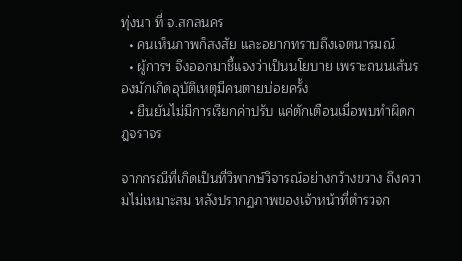ทุ่งนา ที่ จ.สกลนคร
  • คนเห็นภาพก็สงสัย และอยากทราบถึงเจตนารมณ์
  • ผู้การฯ จึงออกมาชี้แจงว่าเป็นนโยบาย เพราะถนนเส้นรองมักเกิดอุบัติเหตุมีคนตายบ่อยครั้ง
  • ยืนยันไม่มีการเรียกค่าปรับ แค่ตักเตือนเมื่อพบทำผิดกฎจราจร

จากกรณีที่เกิดเป็นที่วิพากษ์วิจารณ์อย่างกว้างขวาง ถึงความไม่เหมาะสม หลังปรากฏภาพของเจ้าหน้าที่ตำรวจก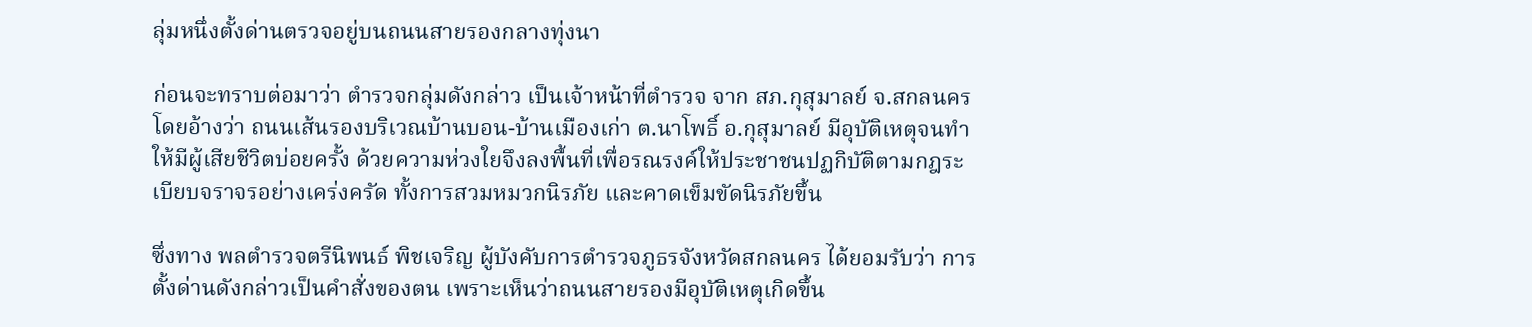ลุ่มหนึ่งตั้งด่านตรวจอยู่บนถนนสายรองกลางทุ่งนา

ก่อนจะทราบต่อมาว่า ตำรวจกลุ่มดังกล่าว เป็นเจ้าหน้าที่ตำรวจ จาก สภ.กุสุมาลย์ จ.สกลนคร โดยอ้างว่า ถนนเส้นรองบริเวณบ้านบอน-บ้านเมืองเก่า ต.นาโพธิ์ อ.กุสุมาลย์ มีอุบัติเหตุจนทำให้มีผู้เสียชีวิตบ่อยครั้ง ด้วยความห่วงใยจึงลงพื้นที่เพื่อรณรงค์ให้ประชาชนปฏกิบัติตามกฎระเบียบจราจรอย่างเคร่งครัด ทั้งการสวมหมวกนิรภัย และคาดเข็มขัดนิรภัยขึ้น

ซึ่งทาง พลตำรวจตรีนิพนธ์ พิชเจริญ ผู้บังคับการตำรวจภูธรจังหวัดสกลนคร ได้ยอมรับว่า การตั้งด่านดังกล่าวเป็นคำสั่งของตน เพราะเห็นว่าถนนสายรองมีอุบัติเหตุเกิดขึ้น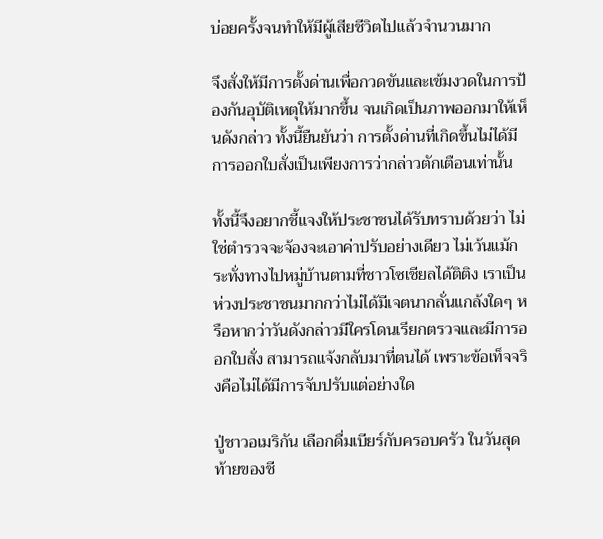บ่อยครั้งจนทำให้มีผู้เสียชีวิตไปแล้วจำนวนมาก

จึงสั่งให้มีการตั้งด่านเพื่อกวดขันและเข้มงวดในการป้องกันอุบัติเหตุให้มากขึ้น จนเกิดเป็นภาพออกมาให้เห็นดังกล่าว ทั้งนี้ยืนยันว่า การตั้งด่านที่เกิดขึ้นไม่ได้มีการออกใบสั่งเป็นเพียงการว่ากล่าวตักเตือนเท่านั้น

ทั้งนี้จึงอยากชี้แจงให้ประชาชนได้รับทราบด้วยว่า ไม่ใช่ตำรวจจะจ้องจะเอาค่าปรับอย่างเดียว ไม่เว้นแม้กระทั่งทางไปหมู่บ้านตามที่ชาวโซเชียลได้ติติง เราเป็นห่วงประชาชนมากกว่าไม่ได้มีเจตนากลั่นแกล้งใดๆ หรือหากว่าวันดังกล่าวมีใครโดนเรียกตรวจและมีการออกใบสั่ง สามารถแจ้งกลับมาที่ตนได้ เพราะข้อเท็จจริงคือไม่ได้มีการจับปรับแต่อย่างใด

ปู่ชาวอเมริกัน เลือกดื่มเบียร์กับครอบครัว ในวันสุดท้ายของชี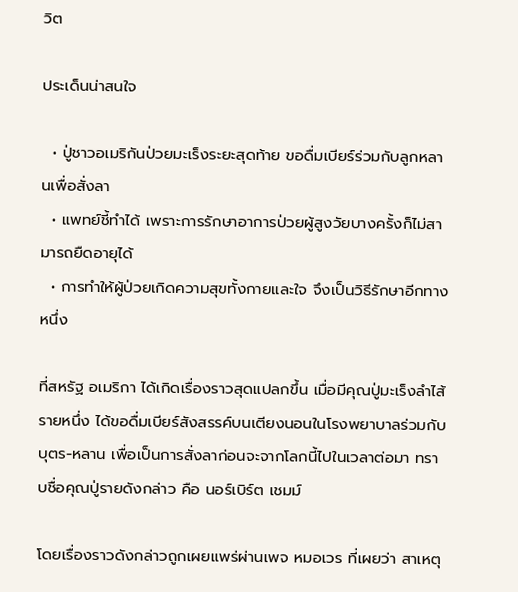วิต

ประเด็นน่าสนใจ

  • ปู่ชาวอเมริกันป่วยมะเร็งระยะสุดท้าย ขอดื่มเบียร์ร่วมกับลูกหลานเพื่อสั่งลา
  • แพทย์ชี้ทำได้ เพราะการรักษาอาการป่วยผู้สูงวัยบางครั้งก็ไม่สามารถยืดอายุได้
  • การทำให้ผู้ป่วยเกิดความสุขทั้งกายและใจ จึงเป็นวิธีรักษาอีกทางหนึ่ง

ที่สหรัฐ อเมริกา ได้เกิดเรื่องราวสุดแปลกขึ้น เมื่อมีคุณปู่มะเร็งลำไส้รายหนึ่ง ได้ขอดื่มเบียร์สังสรรค์บนเตียงนอนในโรงพยาบาลร่วมกับบุตร-หลาน เพื่อเป็นการสั่งลาก่อนจะจากโลกนี้ไปในเวลาต่อมา ทราบชื่อคุณปู่รายดังกล่าว คือ นอร์เบิร์ต เชมม์

โดยเรื่องราวดังกล่าวถูกเผยแพร่ผ่านเพจ หมอเวร ที่เผยว่า สาเหตุ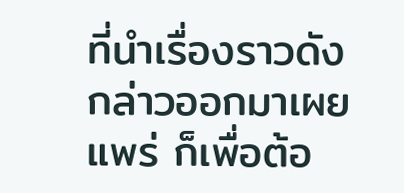ที่นำเรื่องราวดังกล่าวออกมาเผยแพร่ ก็เพื่อต้อ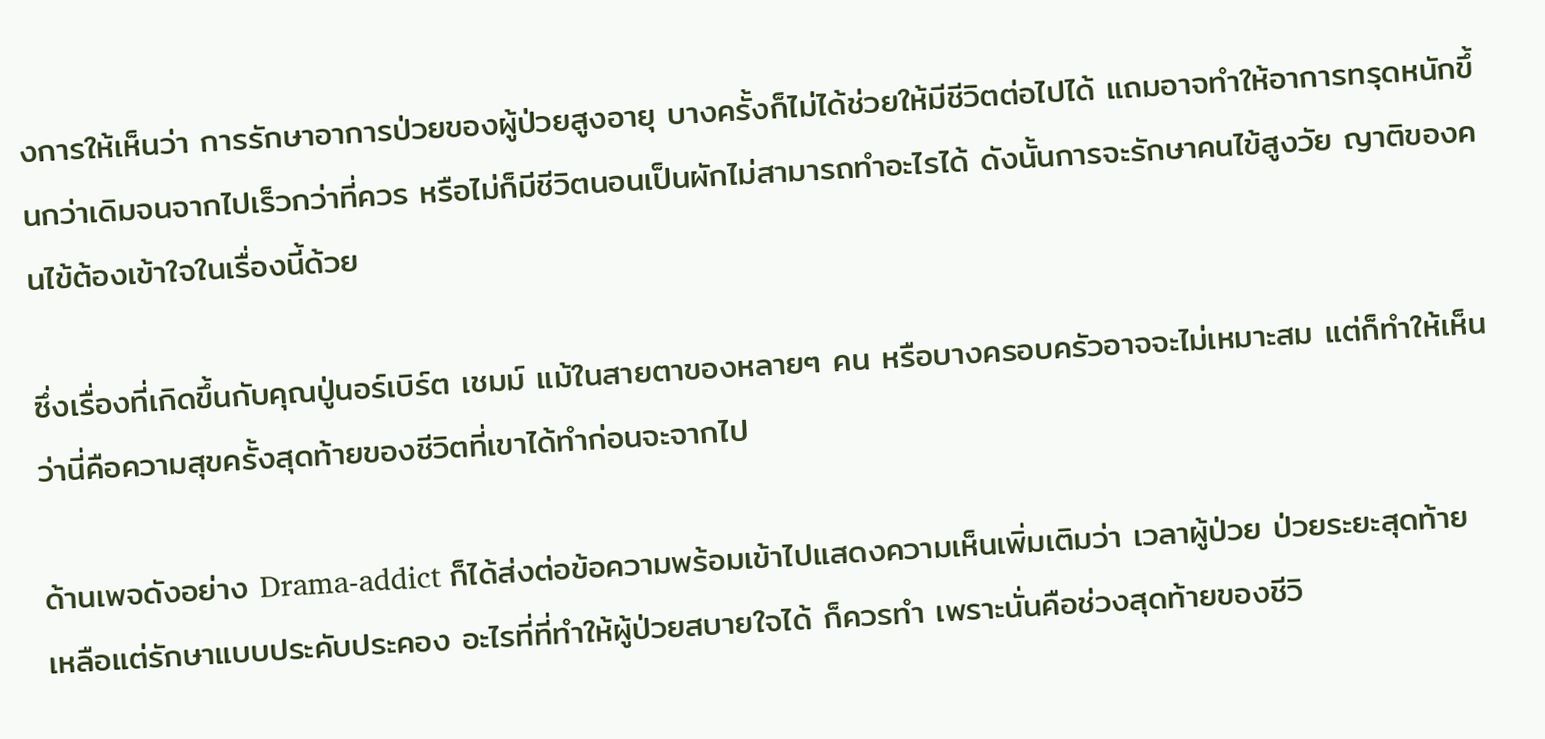งการให้เห็นว่า การรักษาอาการป่วยของผู้ป่วยสูงอายุ บางครั้งก็ไม่ได้ช่วยให้มีชีวิตต่อไปได้ แถมอาจทำให้อาการทรุดหนักขึ้นกว่าเดิมจนจากไปเร็วกว่าที่ควร หรือไม่ก็มีชีวิตนอนเป็นผักไม่สามารถทำอะไรได้ ดังนั้นการจะรักษาคนไข้สูงวัย ญาติของคนไข้ต้องเข้าใจในเรื่องนี้ด้วย

ซึ่งเรื่องที่เกิดขึ้นกับคุณปู่นอร์เบิร์ต เชมม์ แม้ในสายตาของหลายๆ คน หรือบางครอบครัวอาจจะไม่เหมาะสม แต่ก็ทำให้เห็นว่านี่คือความสุขครั้งสุดท้ายของชีวิตที่เขาได้ทำก่อนจะจากไป

ด้านเพจดังอย่าง Drama-addict ก็ได้ส่งต่อข้อความพร้อมเข้าไปแสดงความเห็นเพิ่มเติมว่า เวลาผู้ป่วย ป่วยระยะสุดท้าย เหลือแต่รักษาแบบประคับประคอง อะไรที่ที่ทำให้ผู้ป่วยสบายใจได้ ก็ควรทำ เพราะนั่นคือช่วงสุดท้ายของชีวิ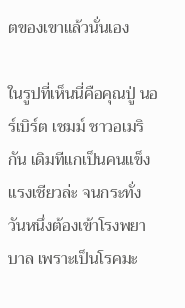ตของเขาแล้วนั่นเอง

ในรูปที่เห็นนี่คือคุณปู่ นอร์เบิร์ต เชมม์ ชาวอเมริกัน เดิมทีแกเป็นคนแข็งแรงเชียวล่ะ จนกระทั่งวันหนึ่งต้องเข้าโรงพยาบาล เพราะเป็นโรคมะ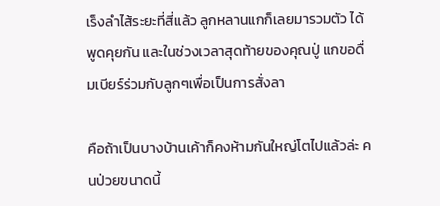เร็งลำไส้ระยะที่สี่แล้ว ลูกหลานแกก็เลยมารวมตัว ได้พูดคุยกัน และในช่วงเวลาสุดท้ายของคุณปู่ แกขอดื่มเบียร์ร่วมกับลูกๆเพื่อเป็นการสั่งลา

คือถ้าเป็นบางบ้านเค้าก็คงห้ามกันใหญ่โตไปแล้วล่ะ คนป่วยขนาดนี้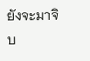ยังจะมาจิบ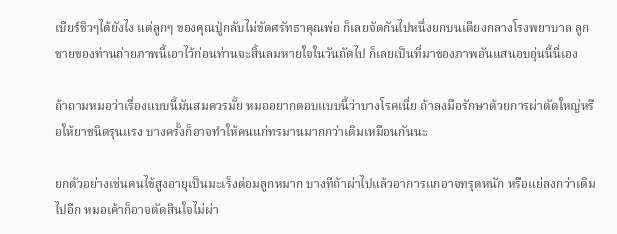เบียร์ชิวๆได้ยังไง แต่ลูกๆ ของคุณปู่กลับไม่ขัดศรัทธาคุณพ่อ ก็เลยจัดกันไปหนึ่งยกบนเตียงกลางโรงพยาบาล ลูกชายของท่านถ่ายภาพนี้เอาไว้ก่อนท่านจะสิ้นลมหายใจในวันถัดไป ก็เลยเป็นที่มาของภาพอันแสนอบอุ่นนี้นี่เอง

ถ้าถามหมอว่าเรื่องแบบนี้มันสมควรมั้ย หมออยากตอบแบบนี้ว่าบางโรคเนี่ย ถ้าลงมือรักษาด้วยการผ่าตัดใหญ่หรือให้ยาชนิดรุนแรง บางครั้งก็อาจทำให้คนแก่ทรมานมากกว่าเดิมเหมือนกันนะ

ยกตัวอย่างเช่นคนไข้สูงอายุเป็นมะเร็งต่อมลูกหมาก บางทีถ้าผ่าไปแล้วอาการแกอาจทรุดหนัก หรือแย่ลงกว่าเดิมไปอีก หมอเค้าก็อาจตัดสินใจไม่ผ่า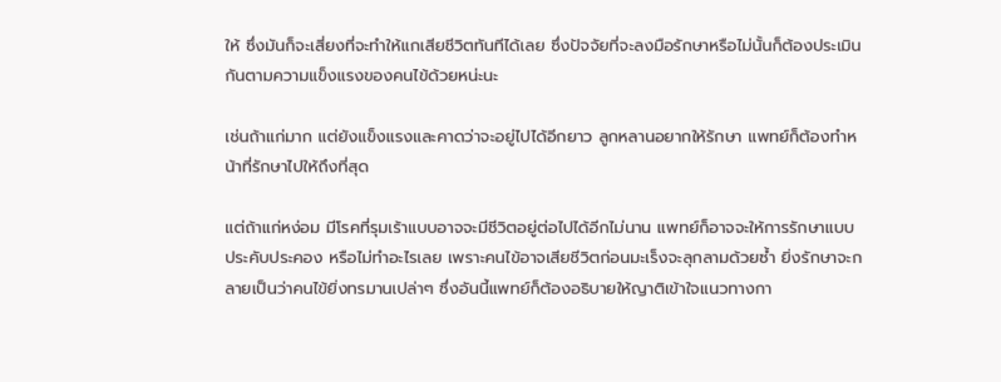ให้ ซึ่งมันก็จะเสี่ยงที่จะทำให้แกเสียชีวิตทันทีได้เลย ซึ่งปัจจัยที่จะลงมือรักษาหรือไม่นั้นก็ต้องประเมินกันตามความแข็งแรงของคนไข้ด้วยหน่ะนะ

เช่นถ้าแก่มาก แต่ยังแข็งแรงและคาดว่าจะอยู่ไปได้อีกยาว ลูกหลานอยากให้รักษา แพทย์ก็ต้องทำหน้าที่รักษาไปให้ถึงที่สุด

แต่ถ้าแก่หง่อม มีโรคที่รุมเร้าแบบอาจจะมีชีวิตอยู่ต่อไปได้อีกไม่นาน แพทย์ก็อาจจะให้การรักษาแบบประคับประคอง หรือไม่ทำอะไรเลย เพราะคนไข้อาจเสียชีวิตก่อนมะเร็งจะลุกลามด้วยซ้ำ ยิ่งรักษาจะกลายเป็นว่าคนไข้ยิ่งทรมานเปล่าๆ ซึ่งอันนี้แพทย์ก็ต้องอธิบายให้ญาติเข้าใจแนวทางกา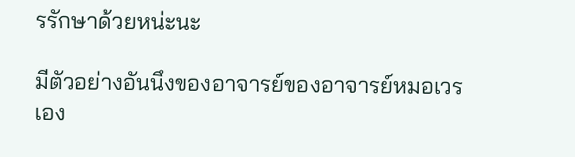รรักษาด้วยหน่ะนะ

มีตัวอย่างอันนึงของอาจารย์ของอาจารย์หมอเวรเอง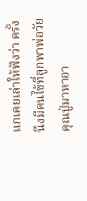แกเคยเล่าให้ฟังว่า ครั้งนึงมีคนไข้ที่ลูกพาพ่อวัยคุณปู่มาหาอา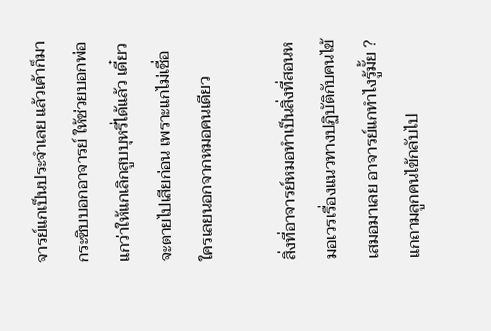จารย์แกเป็นประจำเลย แล้วเค้าก็มากระซิบบอกอาจารย์ ให้ช่วยบอกพ่อแกว่าให้แกเลิกสูบบุหรี่ได้แล้ว เดี๋ยวจะตายไปเสียก่อน เพราะแกไม่เชื่อใครเลยนอกจากหมอคนเดียว

สิ่งที่อาจารย์หมอทำเป็นสิ่งที่สอนหมอเวรเรื่องแนวทางปฏิบัติกับคนไข้เสมอมาเลย อาจารย์แกทำไงรู้มั้ย ? แกถามลูกคนไข้กลับไป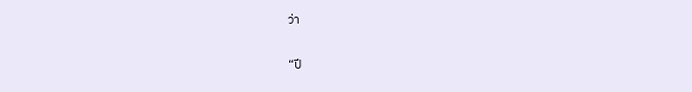ว่า

“ปี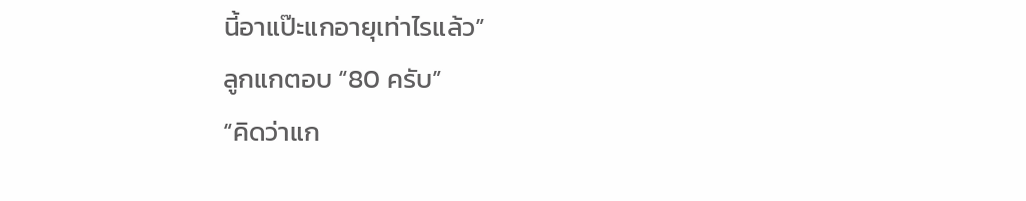นี้อาแป๊ะแกอายุเท่าไรแล้ว”
ลูกแกตอบ “80 ครับ”
“คิดว่าแก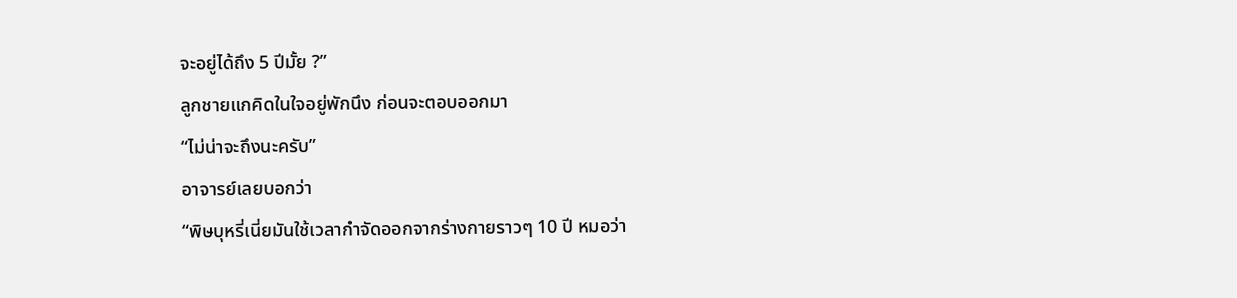จะอยู่ได้ถึง 5 ปีมั้ย ?”
ลูกชายแกคิดในใจอยู่พักนึง ก่อนจะตอบออกมา
“ไม่น่าจะถึงนะครับ”
อาจารย์เลยบอกว่า
“พิษบุหรี่เนี่ยมันใช้เวลากำจัดออกจากร่างกายราวๆ 10 ปี หมอว่า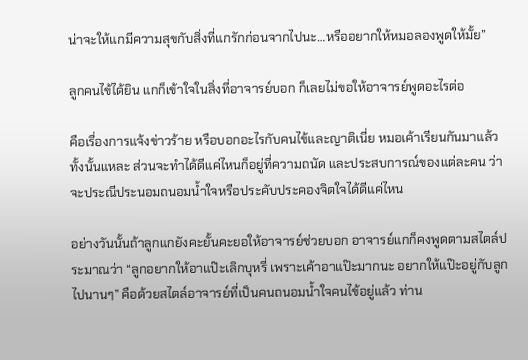น่าจะให้แกมีความสุขกับสิ่งที่แกรักก่อนจากไปนะ…หรืออยากให้หมอลองพูดให้มั้ย”

ลูกคนไข้ได้ยิน แกก็เข้าใจในสิ่งที่อาจารย์บอก ก็เลยไม่ขอให้อาจารย์พูดอะไรต่อ

คือเรื่องการแจ้งข่าวร้าย หรือบอกอะไรกับคนไข้และญาติเนี่ย หมอเค้าเรียนกันมาแล้วทั้งนั้นแหละ ส่วนจะทำได้ดีแค่ไหนก็อยู่ที่ความถนัด และประสบการณ์ของแต่ละคน ว่าจะประณีประนอมถนอมน้ำใจหรือประคับประคองจิตใจได้ดีแค่ไหน

อย่างวันนั้นถ้าลูกแกยังคะยั้นคะยอให้อาจารย์ช่วยบอก อาจารย์แกก็คงพูดตามสไตล์ประมาณว่า “ลูกอยากให้อาแป๊ะเลิกบุหรี่ เพราะเค้าอาแป๊ะมากนะ อยากให้แป๊ะอยู่กับลูกไปนานๆ” คือด้วยสไตล์อาจารย์ที่เป็นคนถนอมน้ำใจคนไข้อยู่แล้ว ท่าน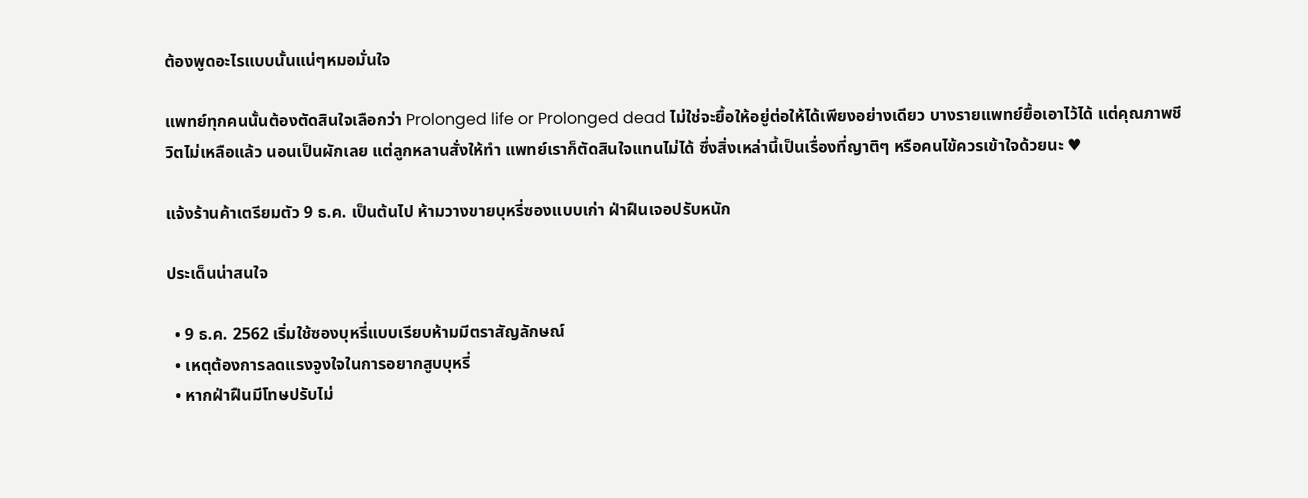ต้องพูดอะไรแบบนั้นแน่ๆหมอมั่นใจ

แพทย์ทุกคนนั้นต้องตัดสินใจเลือกว่า Prolonged life or Prolonged dead ไม่ใช่จะยื้อให้อยู่ต่อให้ได้เพียงอย่างเดียว บางรายแพทย์ยื้อเอาไว้ได้ แต่คุณภาพชีวิตไม่เหลือแล้ว นอนเป็นผักเลย แต่ลูกหลานสั่งให้ทำ แพทย์เราก็ตัดสินใจแทนไม่ได้ ซึ่งสิ่งเหล่านี้เป็นเรื่องที่ญาติๆ หรือคนไข้ควรเข้าใจด้วยนะ ♥

แจ้งร้านค้าเตรียมตัว 9 ธ.ค. เป็นต้นไป ห้ามวางขายบุหรี่ซองแบบเก่า ฝ่าฝืนเจอปรับหนัก

ประเด็นน่าสนใจ

  • 9 ธ.ค. 2562 เริ่มใช้ซองบุหรี่แบบเรียบห้ามมีตราสัญลักษณ์
  • เหตุต้องการลดแรงจูงใจในการอยากสูบบุหรี่
  • หากฝ่าฝืนมีโทษปรับไม่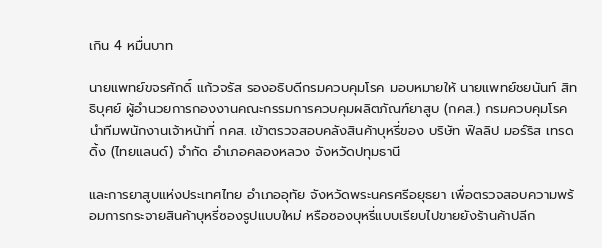เกิน 4 หมื่นบาท

นายแพทย์ขจรศักดิ์ แก้วจรัส รองอธิบดีกรมควบคุมโรค มอบหมายให้ นายแพทย์ชยนันท์ สิทธิบุศย์ ผู้อำนวยการกองงานคณะกรรมการควบคุมผลิตภัณฑ์ยาสูบ (กคส.) กรมควบคุมโรค นำทีมพนักงานเจ้าหน้าที่ กคส. เข้าตรวจสอบคลังสินค้าบุหรี่ของ บริษัท ฟิลลิป มอร์ริส เทรดดิ้ง (ไทยแลนด์) จำกัด อำเภอคลองหลวง จังหวัดปทุมธานี

และการยาสูบแห่งประเทศไทย อำเภออุทัย จังหวัดพระนครศรีอยุธยา เพื่อตรวจสอบความพร้อมการกระจายสินค้าบุหรี่ซองรูปแบบใหม่ หรือซองบุหรี่แบบเรียบไปขายยังร้านค้าปลีก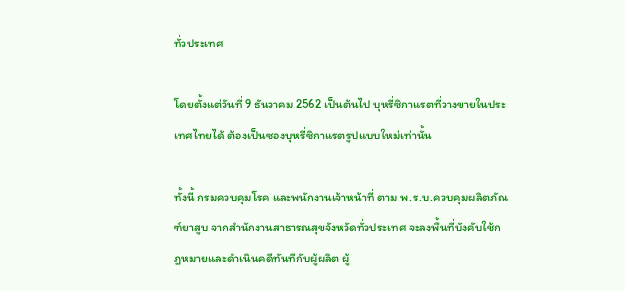ทั่วประเทศ

โดยตั้งแต่วันที่ 9 ธันวาคม 2562 เป็นต้นไป บุหรี่ซิกาแรตที่วางขายในประเทศไทยได้ ต้องเป็นซองบุหรี่ซิกาแรตรูปแบบใหม่เท่านั้น

ทั้งนี้ กรมควบคุมโรค และพนักงานเจ้าหน้าที่ ตาม พ.ร.บ.ควบคุมผลิตภัณฑ์ยาสูบ จากสำนักงานสาธารณสุขจังหวัดทั่วประเทศ จะลงพื้นที่บังคับใช้กฎหมายและดำเนินคดีทันทีกับผู้ผลิต ผู้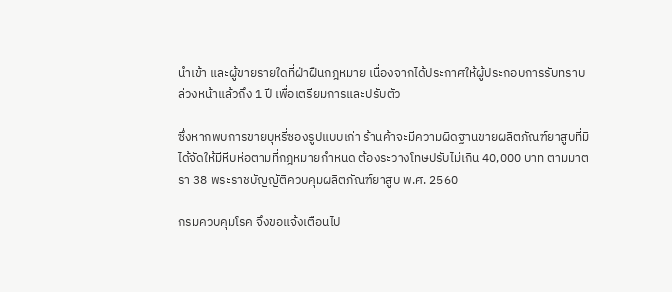นำเข้า และผู้ขายรายใดที่ฝ่าฝืนกฎหมาย เนื่องจากได้ประกาศให้ผู้ประกอบการรับทราบล่วงหน้าแล้วถึง 1 ปี เพื่อเตรียมการและปรับตัว

ซึ่งหากพบการขายบุหรี่ซองรูปแบบเก่า ร้านค้าจะมีความผิดฐานขายผลิตภัณฑ์ยาสูบที่มิได้จัดให้มีหีบห่อตามที่กฎหมายกำหนด ต้องระวางโทษปรับไม่เกิน 40,000 บาท ตามมาตรา 38 พระราชบัญญัติควบคุมผลิตภัณฑ์ยาสูบ พ.ศ. 2560

กรมควบคุมโรค จึงขอแจ้งเตือนไป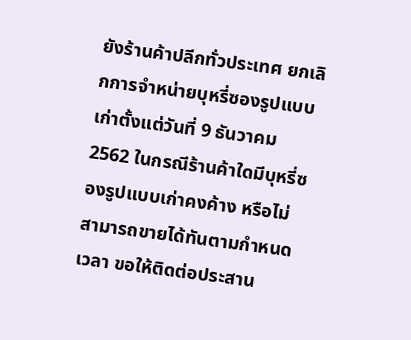ยังร้านค้าปลีกทั่วประเทศ ยกเลิกการจำหน่ายบุหรี่ซองรูปแบบเก่าตั้งแต่วันที่ 9 ธันวาคม 2562 ในกรณีร้านค้าใดมีบุหรี่ซองรูปแบบเก่าคงค้าง หรือไม่สามารถขายได้ทันตามกำหนดเวลา ขอให้ติดต่อประสาน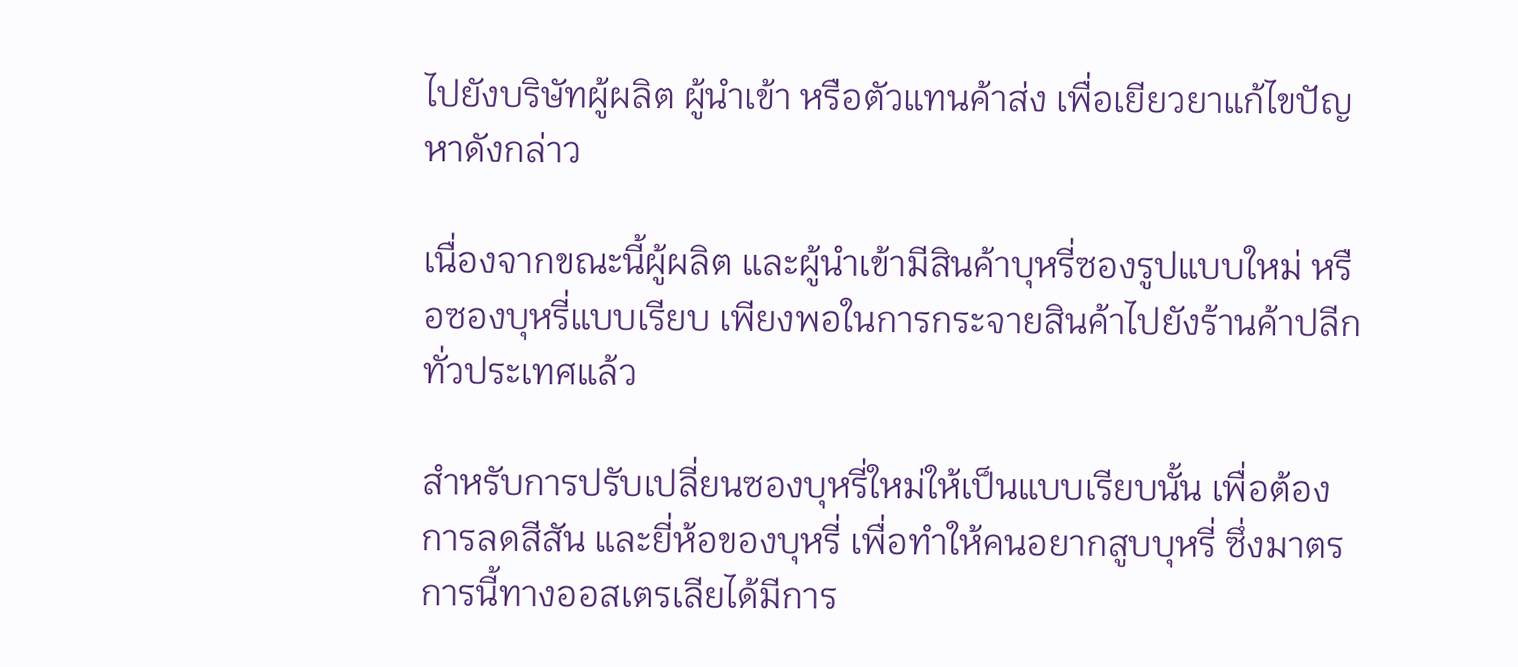ไปยังบริษัทผู้ผลิต ผู้นำเข้า หรือตัวแทนค้าส่ง เพื่อเยียวยาแก้ไขปัญหาดังกล่าว

เนื่องจากขณะนี้ผู้ผลิต และผู้นำเข้ามีสินค้าบุหรี่ซองรูปแบบใหม่ หรือซองบุหรี่แบบเรียบ เพียงพอในการกระจายสินค้าไปยังร้านค้าปลีกทั่วประเทศแล้ว

สำหรับการปรับเปลี่ยนซองบุหรี่ใหม่ให้เป็นแบบเรียบนั้น เพื่อต้องการลดสีสัน และยี่ห้อของบุหรี่ เพื่อทำให้คนอยากสูบบุหรี่ ซึ่งมาตรการนี้ทางออสเตรเลียได้มีการ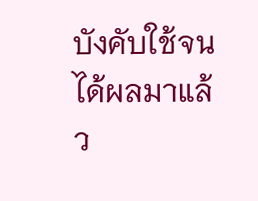บังคับใช้จนได้ผลมาแล้ว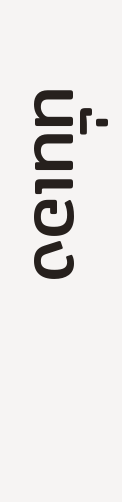นั่นเอง